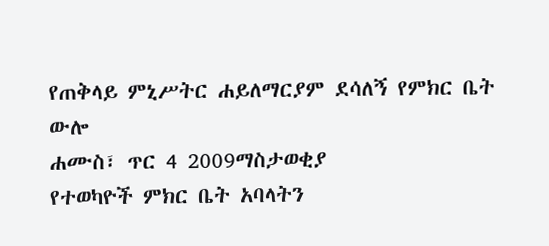የጠቅላይ ምኒሥትር ሐይለማርያም ደሳለኝ የምክር ቤት ውሎ
ሐሙስ፣ ጥር 4 2009ማስታወቂያ
የተወካዮች ምክር ቤት አባላትን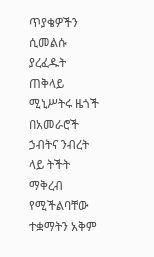ጥያቄዎችን ሲመልሱ ያረፈዱት ጠቅላይ ሚኒሥትሩ ዜጎች በአመራሮች ኃብትና ንብረት ላይ ትችት ማቅረብ የሚችልባቸው ተቋማትን አቅም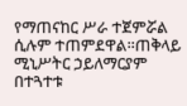የማጠናከር ሥራ ተጀምሯል ሲሉም ተጠምደዋል።ጠቅላይ ሚኒሥትር ኃይለማርያም በተጓተቱ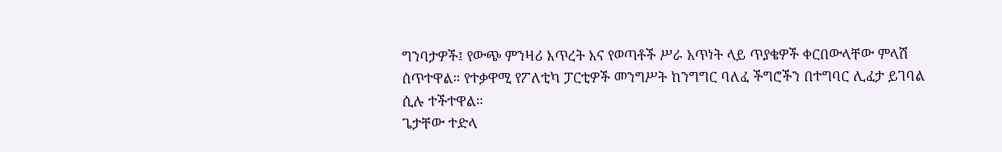ግንባታዎች፤ የውጭ ምንዛሪ እጥረት እና የወጣቶች ሥራ አጥነት ላይ ጥያቄዎች ቀርበውላቸው ምላሽ ሰጥተዋል። የተቃዋሚ የፖለቲካ ፓርቲዎች መንግሥት ከንግግር ባለፈ ችግሮችን በተግባር ሊፈታ ይገባል ሲሉ ተችተዋል።
ጌታቸው ተድላ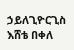ኃይለጊዮርጊስ
እሸቴ በቀለ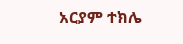አርያም ተክሌ